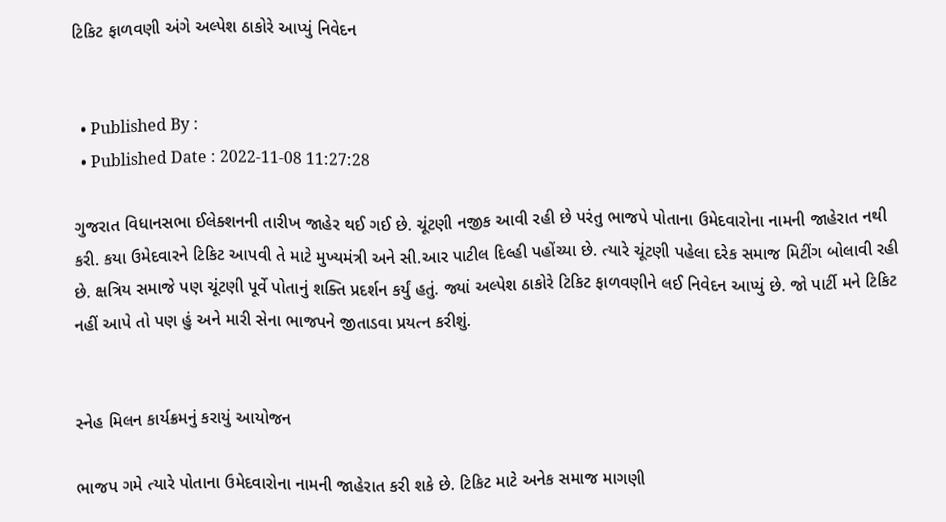ટિકિટ ફાળવણી અંગે અલ્પેશ ઠાકોરે આપ્યું નિવેદન


  • Published By :
  • Published Date : 2022-11-08 11:27:28

ગુજરાત વિધાનસભા ઈલેક્શનની તારીખ જાહેર થઈ ગઈ છે. ચૂંટણી નજીક આવી રહી છે પરંતુ ભાજપે પોતાના ઉમેદવારોના નામની જાહેરાત નથી કરી. કયા ઉમેદવારને ટિકિટ આપવી તે માટે મુખ્યમંત્રી અને સી.આર પાટીલ દિલ્હી પહોંચ્યા છે. ત્યારે ચૂંટણી પહેલા દરેક સમાજ મિટીંગ બોલાવી રહી છે. ક્ષત્રિય સમાજે પણ ચૂંટણી પૂર્વે પોતાનું શક્તિ પ્રદર્શન કર્યું હતું. જ્યાં અલ્પેશ ઠાકોરે ટિકિટ ફાળવણીને લઈ નિવેદન આપ્યું છે. જો પાર્ટી મને ટિકિટ નહીં આપે તો પણ હું અને મારી સેના ભાજપને જીતાડવા પ્રયત્ન કરીશું.


સ્નેહ મિલન કાર્યક્રમનું કરાયું આયોજન

ભાજપ ગમે ત્યારે પોતાના ઉમેદવારોના નામની જાહેરાત કરી શકે છે. ટિકિટ માટે અનેક સમાજ માગણી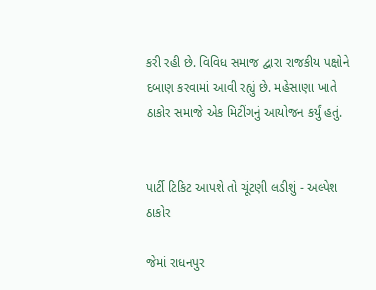કરી રહી છે. વિવિધ સમાજ દ્વારા રાજકીય પક્ષોને દબાણ કરવામાં આવી રહ્યું છે. મહેસાણા ખાતે ઠાકોર સમાજે એક મિટીંગનું આયોજન કર્યું હતું.


પાર્ટી ટિકિટ આપશે તો ચૂંટણી લડીશું - અલ્પેશ ઠાકોર

જેમાં રાધનપુર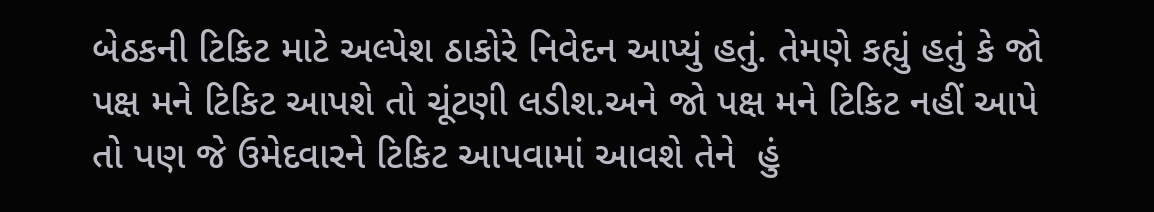બેઠકની ટિકિટ માટે અલ્પેશ ઠાકોરે નિવેદન આપ્યું હતું. તેમણે કહ્યું હતું કે જો પક્ષ મને ટિકિટ આપશે તો ચૂંટણી લડીશ.અને જો પક્ષ મને ટિકિટ નહીં આપે તો પણ જે ઉમેદવારને ટિકિટ આપવામાં આવશે તેને  હું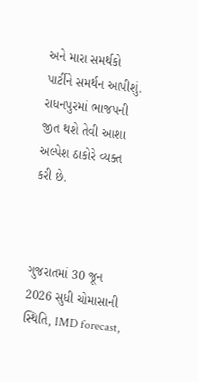અને મારા સમર્થકો પાર્ટીને સમર્થન આપીશું. રાધનપુરમાં ભાજપની જીત થશે તેવી આશા અલ્પેશ ઠાકોરે વ્યક્ત કરી છે.



ગુજરાતમાં 30 જૂન 2026 સુધી ચોમાસાની સ્થિતિ, IMD forecast,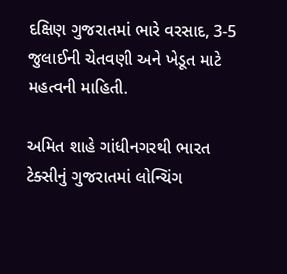દક્ષિણ ગુજરાતમાં ભારે વરસાદ, 3-5 જુલાઈની ચેતવણી અને ખેડૂત માટે મહત્વની માહિતી.

અમિત શાહે ગાંધીનગરથી ભારત ટેક્સીનું ગુજરાતમાં લોન્ચિંગ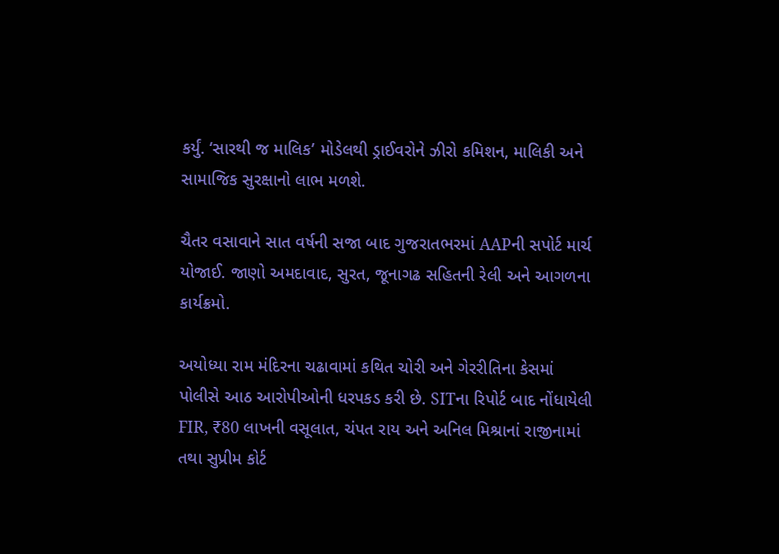કર્યું. ‘સારથી જ માલિક’ મોડેલથી ડ્રાઈવરોને ઝીરો કમિશન, માલિકી અને સામાજિક સુરક્ષાનો લાભ મળશે.

ચૈતર વસાવાને સાત વર્ષની સજા બાદ ગુજરાતભરમાં AAPની સપોર્ટ માર્ચ યોજાઈ. જાણો અમદાવાદ, સુરત, જૂનાગઢ સહિતની રેલી અને આગળના કાર્યક્રમો.

અયોધ્યા રામ મંદિરના ચઢાવામાં કથિત ચોરી અને ગેરરીતિના કેસમાં પોલીસે આઠ આરોપીઓની ધરપકડ કરી છે. SITના રિપોર્ટ બાદ નોંધાયેલી FIR, ₹80 લાખની વસૂલાત, ચંપત રાય અને અનિલ મિશ્રાનાં રાજીનામાં તથા સુપ્રીમ કોર્ટ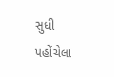સુધી પહોંચેલા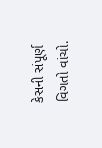કેસની સંપૂર્ણ વિગતો વાંચો.